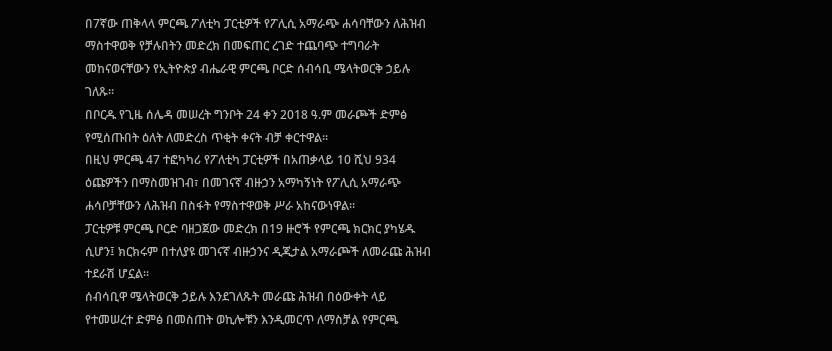በ7ኛው ጠቅላላ ምርጫ ፖለቲካ ፓርቲዎች የፖሊሲ አማራጭ ሐሳባቸውን ለሕዝብ ማስተዋወቅ የቻሉበትን መድረክ በመፍጠር ረገድ ተጨባጭ ተግባራት መከናወናቸውን የኢትዮጵያ ብሔራዊ ምርጫ ቦርድ ሰብሳቢ ሜላትወርቅ ኃይሉ ገለጹ፡፡
በቦርዱ የጊዜ ሰሌዳ መሠረት ግንቦት 24 ቀን 2018 ዓ.ም መራጮች ድምፅ የሚሰጡበት ዕለት ለመድረስ ጥቂት ቀናት ብቻ ቀርተዋል፡፡
በዚህ ምርጫ 47 ተፎካካሪ የፖለቲካ ፓርቲዎች በአጠቃላይ 10 ሺህ 934 ዕጩዎችን በማስመዝገብ፣ በመገናኛ ብዙኃን አማካኝነት የፖሊሲ አማራጭ ሐሳቦቻቸውን ለሕዝብ በስፋት የማስተዋወቅ ሥራ አከናውነዋል፡፡
ፓርቲዎቹ ምርጫ ቦርድ ባዘጋጀው መድረክ በ19 ዙሮች የምርጫ ክርክር ያካሄዱ ሲሆን፤ ክርክሩም በተለያዩ መገናኛ ብዙኃንና ዲጂታል አማራጮች ለመራጩ ሕዝብ ተደራሽ ሆኗል፡፡
ሰብሳቢዋ ሜላትወርቅ ኃይሉ እንደገለጹት መራጩ ሕዝብ በዕውቀት ላይ የተመሠረተ ድምፅ በመስጠት ወኪሎቹን እንዲመርጥ ለማስቻል የምርጫ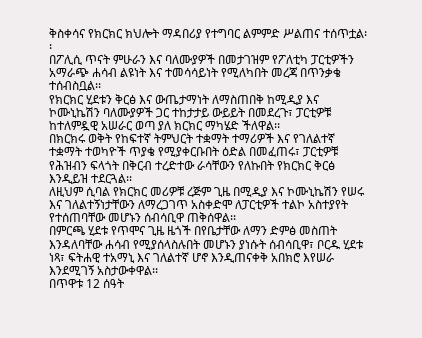ቅስቀሳና የክርክር ክህሎት ማዳበሪያ የተግባር ልምምድ ሥልጠና ተሰጥቷል፡፡
በፖሊሲ ጥናት ምሁራን እና ባለሙያዎች በመታገዝም የፖለቲካ ፓርቲዎችን አማራጭ ሐሳብ ልዩነት እና ተመሳሳይነት የሚለካበት መረጃ በጥንቃቄ ተሰብስቧል፡፡
የክርክር ሂደቱን ቅርፅ እና ውጤታማነት ለማስጠበቅ ከሚዲያ እና ኮሙኒኬሽን ባለሙያዎች ጋር ተከታታይ ውይይት በመደረጉ፣ ፓርቲዎቹ ከተለምዷዊ አሠራር ወጣ ያለ ክርክር ማካሄድ ችለዋል፡፡
በክርክሩ ወቅት የከፍተኛ ትምህርት ተቋማት ተማሪዎች እና የገለልተኛ ተቋማት ተወካዮች ጥያቄ የሚያቀርቡበት ዕድል በመፈጠሩ፣ ፓርቲዎቹ የሕዝብን ፍላጎት በቅርብ ተረድተው ራሳቸውን የለኩበት የክርክር ቅርፅ እንዲይዝ ተደርጓል፡፡
ለዚህም ሲባል የክርክር መሪዎቹ ረጅም ጊዜ በሚዲያ እና ኮሙኒኬሽን የሠሩ እና ገለልተኝነታቸውን ለማረጋገጥ አስቀድሞ ለፓርቲዎች ተልኮ አስተያየት የተሰጠባቸው መሆኑን ሰብሳቢዋ ጠቅሰዋል፡፡
በምርጫ ሂደቱ የጥሞና ጊዜ ዜጎች በየቤታቸው ለማን ድምፅ መስጠት እንዳለባቸው ሐሳብ የሚያሰላስሉበት መሆኑን ያነሱት ሰብሳቢዋ፣ ቦርዱ ሂደቱ ነጻ፣ ፍትሐዊ ተአማኒ እና ገለልተኛ ሆኖ እንዲጠናቀቅ አበክሮ እየሠራ እንደሚገኝ አስታውቀዋል፡፡
በጥዋቱ 12 ሰዓት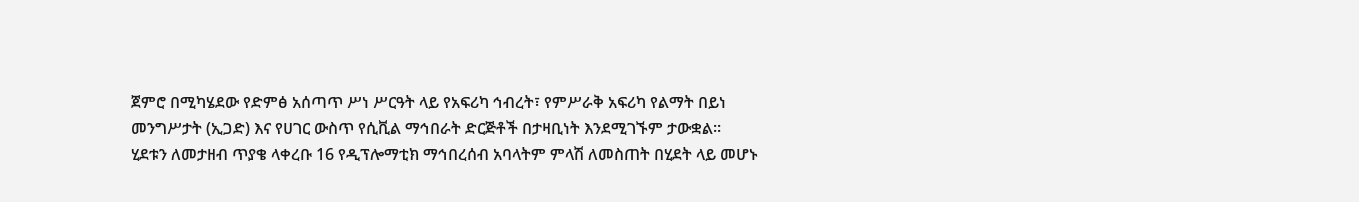ጀምሮ በሚካሄደው የድምፅ አሰጣጥ ሥነ ሥርዓት ላይ የአፍሪካ ኅብረት፣ የምሥራቅ አፍሪካ የልማት በይነ መንግሥታት (ኢጋድ) እና የሀገር ውስጥ የሲቪል ማኅበራት ድርጅቶች በታዛቢነት እንደሚገኙም ታውቋል፡፡
ሂደቱን ለመታዘብ ጥያቄ ላቀረቡ 16 የዲፕሎማቲክ ማኅበረሰብ አባላትም ምላሽ ለመስጠት በሂደት ላይ መሆኑ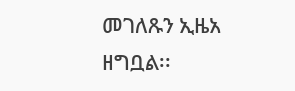መገለጹን ኢዜአ ዘግቧል፡፡